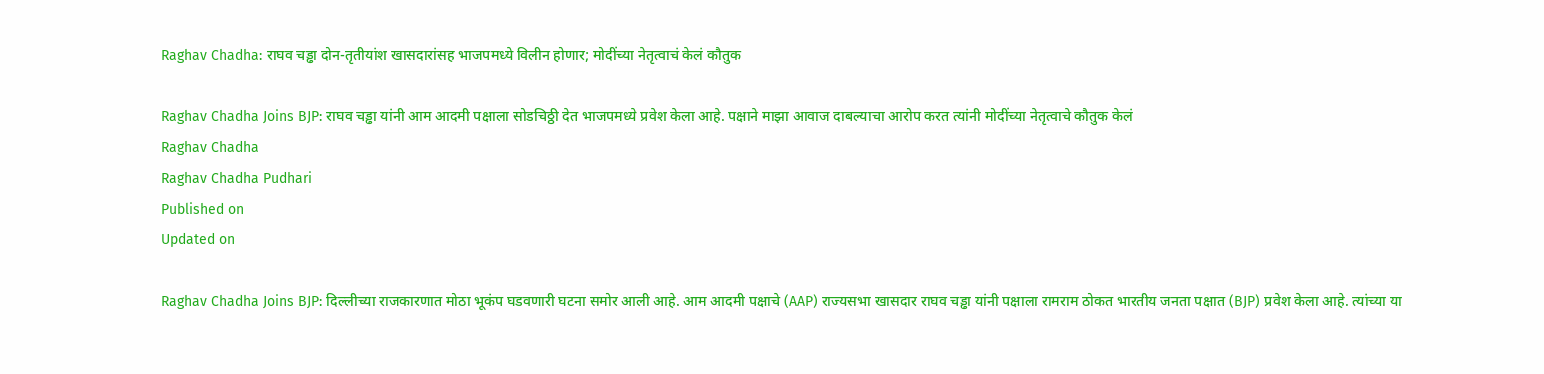Raghav Chadha: राघव चड्ढा दोन-तृतीयांश खासदारांसह भाजपमध्ये विलीन होणार; मोदींच्या नेतृत्वाचं केलं कौतुक

Raghav Chadha Joins BJP: राघव चड्ढा यांनी आम आदमी पक्षाला सोडचिठ्ठी देत भाजपमध्ये प्रवेश केला आहे. पक्षाने माझा आवाज दाबल्याचा आरोप करत त्यांनी मोदींच्या नेतृत्वाचे कौतुक केलं
Raghav Chadha
Raghav Chadha Pudhari
Published on
Updated on

Raghav Chadha Joins BJP: दिल्लीच्या राजकारणात मोठा भूकंप घडवणारी घटना समोर आली आहे. आम आदमी पक्षाचे (AAP) राज्यसभा खासदार राघव चड्ढा यांनी पक्षाला रामराम ठोकत भारतीय जनता पक्षात (BJP) प्रवेश केला आहे. त्यांच्या या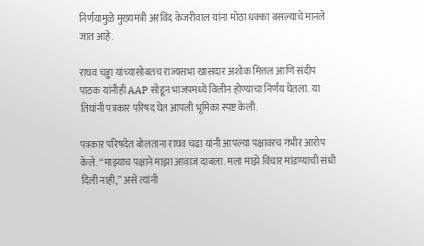निर्णयामुळे मुख्यमंत्री अरविंद केजरीवाल यांना मोठा धक्का बसल्याचे मानले जात आहे.

राघव चड्ढा यांच्यासोबतच राज्यसभा खासदार अशोक मित्तल आणि संदीप पाठक यांनीही AAP सोडून भाजपमध्ये विलीन होण्याचा निर्णय घेतला. या तिघांनी पत्रकार परिषद घेत आपली भूमिका स्पष्ट केली.

पत्रकार परिषदेत बोलताना राघव चढा यांनी आपल्या पक्षावरच गंभीर आरोप केले. “माझ्याच पक्षाने माझा आवाज दाबला. मला माझे विचार मांडण्याची संधी दिली नाही,” असे त्यांनी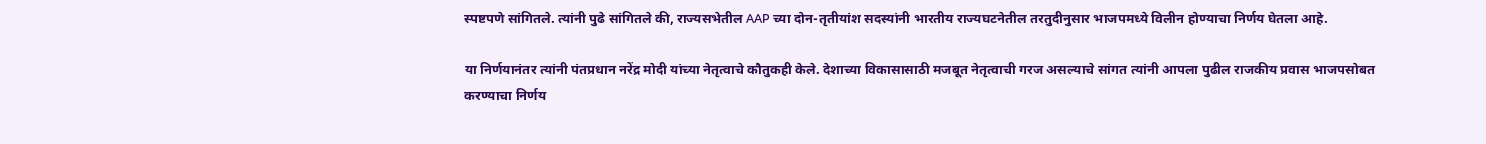स्पष्टपणे सांगितले. त्यांनी पुढे सांगितले की, राज्यसभेतील AAP च्या दोन-तृतीयांश सदस्यांनी भारतीय राज्यघटनेतील तरतुदीनुसार भाजपमध्ये विलीन होण्याचा निर्णय घेतला आहे.

या निर्णयानंतर त्यांनी पंतप्रधान नरेंद्र मोदी यांच्या नेतृत्वाचे कौतुकही केले. देशाच्या विकासासाठी मजबूत नेतृत्वाची गरज असल्याचे सांगत त्यांनी आपला पुढील राजकीय प्रवास भाजपसोबत करण्याचा निर्णय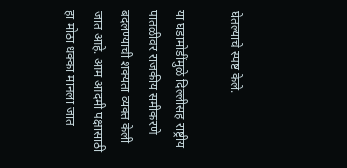घेतल्याचे स्पष्ट केले.

या घडामोडींमुळे दिल्लीसह राष्ट्रीय पातळीवर राजकीय समीकरणे बदलण्याची शक्यता व्यक्त केली जात आहे. आम आदमी पक्षासाठी हा मोठा धक्का मानला जात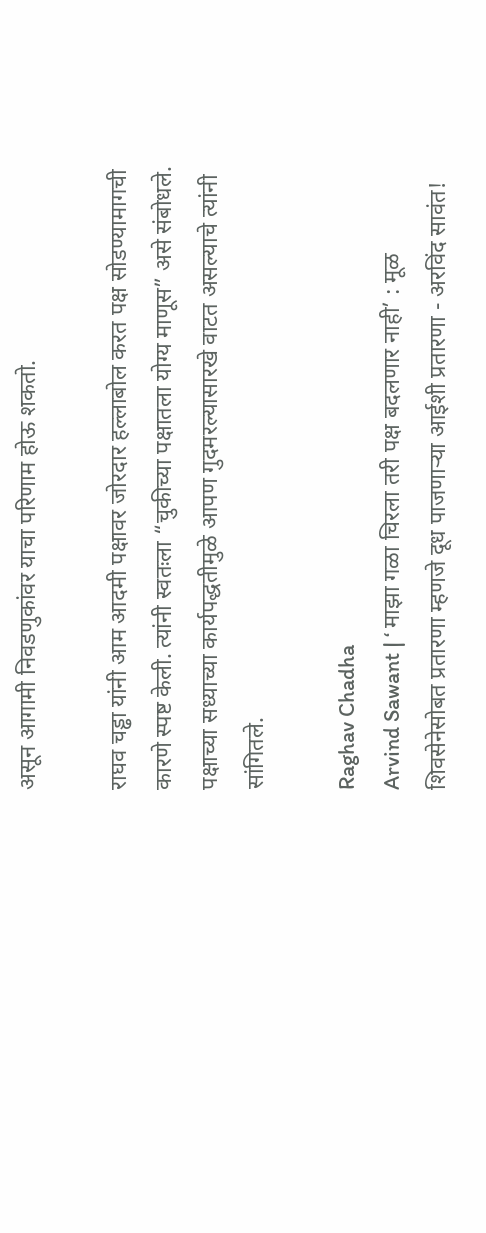असून आगामी निवडणुकांवर याचा परिणाम होऊ शकतो.

राघव चड्ढा यांनी आम आदमी पक्षावर जोरदार हल्लाबोल करत पक्ष सोडण्यामागची कारणे स्पष्ट केली. त्यांनी स्वतःला “चुकीच्या पक्षातला योग्य माणूस” असे संबोधले. पक्षाच्या सध्याच्या कार्यपद्धतीमुळे आपण गुदमरल्यासारखे वाटत असल्याचे त्यांनी सांगितले.

Raghav Chadha
Arvind Sawant | ‘ माझा गळा चिरला तरी पक्ष बदलणार नाही’ : मूळ शिवसेनेसोबत प्रतारणा म्हणजे दूध पाजणाऱ्या आईशी प्रतारणा - अरविंद सावंत!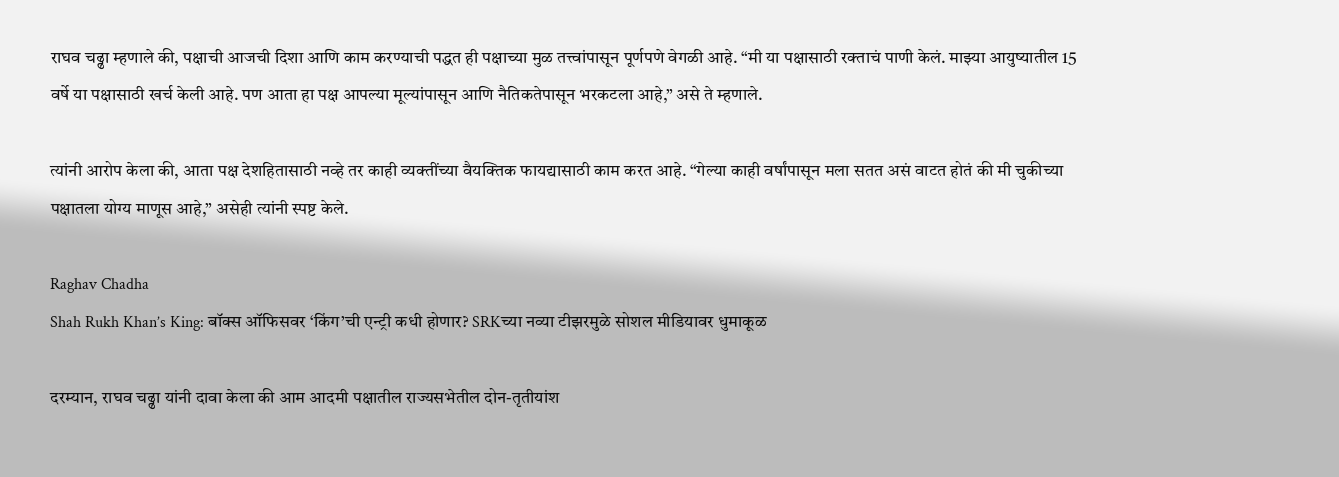राघव चढ्ढा म्हणाले की, पक्षाची आजची दिशा आणि काम करण्याची पद्धत ही पक्षाच्या मुळ तत्त्वांपासून पूर्णपणे वेगळी आहे. “मी या पक्षासाठी रक्ताचं पाणी केलं. माझ्या आयुष्यातील 15 वर्षे या पक्षासाठी खर्च केली आहे. पण आता हा पक्ष आपल्या मूल्यांपासून आणि नैतिकतेपासून भरकटला आहे,” असे ते म्हणाले.

त्यांनी आरोप केला की, आता पक्ष देशहितासाठी नव्हे तर काही व्यक्तींच्या वैयक्तिक फायद्यासाठी काम करत आहे. “गेल्या काही वर्षांपासून मला सतत असं वाटत होतं की मी चुकीच्या पक्षातला योग्य माणूस आहे,” असेही त्यांनी स्पष्ट केले.

Raghav Chadha
Shah Rukh Khan’s King: बॉक्स ऑफिसवर ‘किंग’ची एन्ट्री कधी होणार? SRKच्या नव्या टीझरमुळे सोशल मीडियावर धुमाकूळ

दरम्यान, राघव चढ्ढा यांनी दावा केला की आम आदमी पक्षातील राज्यसभेतील दोन-तृतीयांश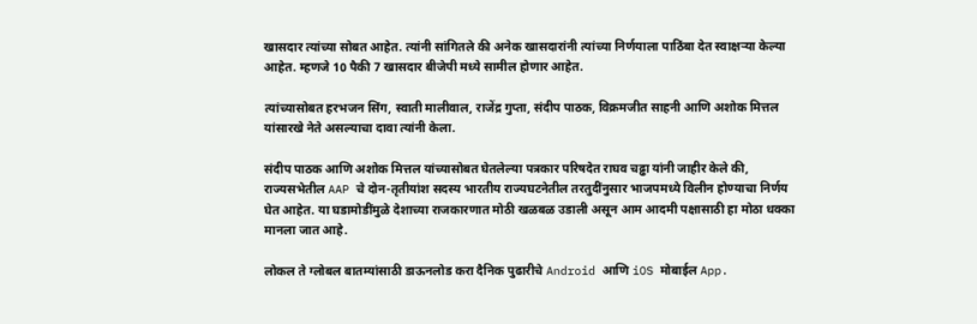खासदार त्यांच्या सोबत आहेत. त्यांनी सांगितले की अनेक खासदारांनी त्यांच्या निर्णयाला पाठिंबा देत स्वाक्षऱ्या केल्या आहेत. म्हणजे 10 पैकी 7 खासदार बीजेपी मध्ये सामील होणार आहेत.

त्यांच्यासोबत हरभजन सिंग, स्वाती मालीवाल, राजेंद्र गुप्ता, संदीप पाठक, विक्रमजीत साहनी आणि अशोक मित्तल यांसारखे नेते असल्याचा दावा त्यांनी केला.

संदीप पाठक आणि अशोक मित्तल यांच्यासोबत घेतलेल्या पत्रकार परिषदेत राघव चढ्ढा यांनी जाहीर केले की, राज्यसभेतील AAP चे दोन-तृतीयांश सदस्य भारतीय राज्यघटनेतील तरतुदींनुसार भाजपमध्ये विलीन होण्याचा निर्णय घेत आहेत. या घडामोडींमुळे देशाच्या राजकारणात मोठी खळबळ उडाली असून आम आदमी पक्षासाठी हा मोठा धक्का मानला जात आहे.

लोकल ते ग्लोबल बातम्यांसाठी डाऊनलोड करा दैनिक पुढारीचे Android आणि iOS मोबाईल App.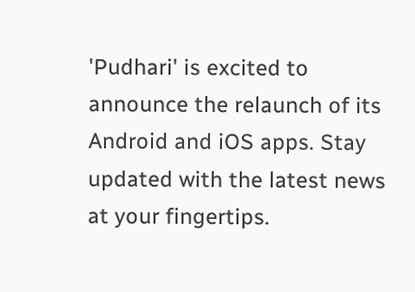'Pudhari' is excited to announce the relaunch of its Android and iOS apps. Stay updated with the latest news at your fingertips.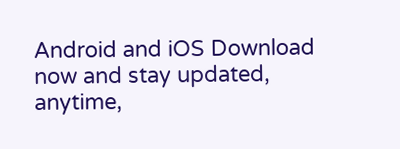Android and iOS Download now and stay updated, anytime,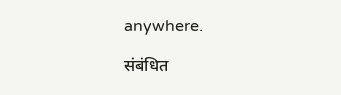anywhere.

संबंधित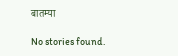बातम्या

No stories found.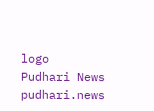logo
Pudhari News
pudhari.news